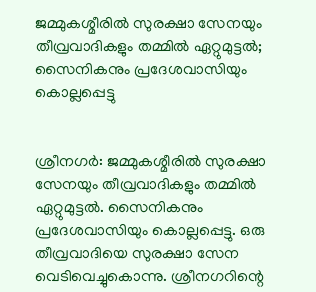ജമ്മുകശ്മീരില്‍ സുരക്ഷാ സേനയും തീവ്രവാദികളും തമ്മില്‍ ഏറ്റുമുട്ടല്‍; സൈനികനും പ്രദേശവാസിയും കൊല്ലപ്പെട്ടു


ശ്രീനഗര്‍: ജമ്മുകശ്മീരില്‍ സുരക്ഷാ സേനയും തീവ്രവാദികളും തമ്മില്‍ ഏറ്റുമുട്ടല്‍. സൈനികനും പ്രദേശവാസിയും കൊല്ലപ്പെട്ടു. ഒരു തീവ്രവാദിയെ സുരക്ഷാ സേന വെടിവെച്ചുകൊന്നു. ശ്രീനഗറിന്റെ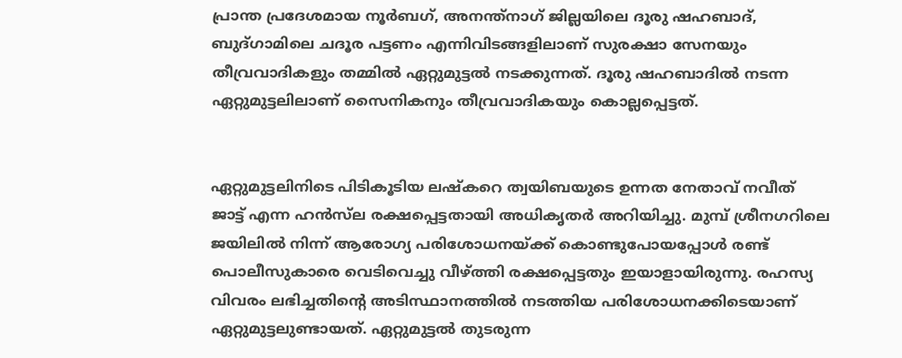പ്രാന്ത പ്രദേശമായ നൂര്‍ബഗ്, അനന്ത്‌നാഗ് ജില്ലയിലെ ദൂരു ഷഹബാദ്, ബുദ്ഗാമിലെ ചദൂര പട്ടണം എന്നിവിടങ്ങളിലാണ് സുരക്ഷാ സേനയും തീവ്രവാദികളും തമ്മില്‍ ഏറ്റുമുട്ടല്‍ നടക്കുന്നത്. ദൂരു ഷഹബാദില്‍ നടന്ന ഏറ്റുമുട്ടലിലാണ് സൈനികനും തീവ്രവാദികയും കൊല്ലപ്പെട്ടത്.


ഏറ്റുമുട്ടലിനിടെ പിടികൂടിയ ലഷ്‌കറെ ത്വയിബയുടെ ഉന്നത നേതാവ് നവീത് ജാട്ട് എന്ന ഹന്‍സ്‌ല രക്ഷപ്പെട്ടതായി അധികൃതര്‍ അറിയിച്ചു. മുമ്പ് ശ്രീനഗറിലെ ജയിലില്‍ നിന്ന് ആരോഗ്യ പരിശോധനയ്ക്ക് കൊണ്ടുപോയപ്പോള്‍ രണ്ട് പൊലീസുകാരെ വെടിവെച്ചു വീഴ്ത്തി രക്ഷപ്പെട്ടതും ഇയാളായിരുന്നു. രഹസ്യ വിവരം ലഭിച്ചതിന്റെ അടിസ്ഥാനത്തില്‍ നടത്തിയ പരിശോധനക്കിടെയാണ് ഏറ്റുമുട്ടലുണ്ടായത്. ഏറ്റുമുട്ടല്‍ തുടരുന്ന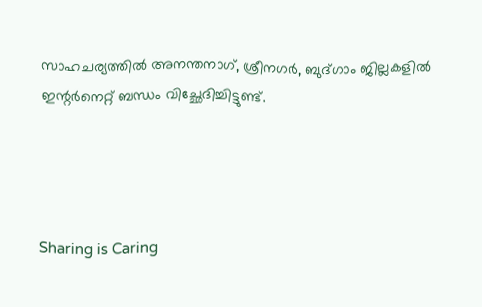സാഹചര്യത്തില്‍ അനന്തനാഗ്, ശ്രീനഗര്‍, ബുദ്ഗാം ജില്ലകളില്‍ ഇന്റര്‍നെറ്റ് ബന്ധം വിച്ഛേദിച്ചിട്ടുണ്ട്.




Sharing is Caring